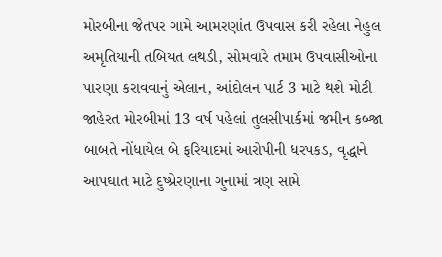મોરબીના જેતપર ગામે આમરણાંત ઉપવાસ કરી રહેલા નેહુલ અમૃતિયાની તબિયત લથડી, સોમવારે તમામ ઉપવાસીઓના પારણા કરાવવાનું એલાન, આંદોલન પાર્ટ 3 માટે થશે મોટી જાહેરત મોરબીમાં 13 વર્ષ પહેલાં તુલસીપાર્કમાં જમીન કબ્જા બાબતે નોંધાયેલ બે ફરિયાદમાં આરોપીની ધરપકડ, વૃદ્ધાને આપઘાત માટે દુષ્પ્રેરણાના ગુનામાં ત્રણ સામે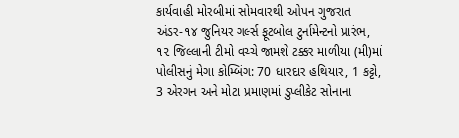કાર્યવાહી મોરબીમાં સોમવારથી ઓપન ગુજરાત અંડર-૧૪ જુનિયર ગર્લ્સ ફૂટબોલ ટુર્નામેન્ટનો પ્રારંભ, ૧૨ જિલ્લાની ટીમો વચ્ચે જામશે ટક્કર માળીયા (મી)માં પોલીસનું મેગા કોમ્બિંગ: 70 ધારદાર હથિયાર, 1 કટ્ટો, 3 એરગન અને મોટા પ્રમાણમાં ડુપ્લીકેટ સોનાના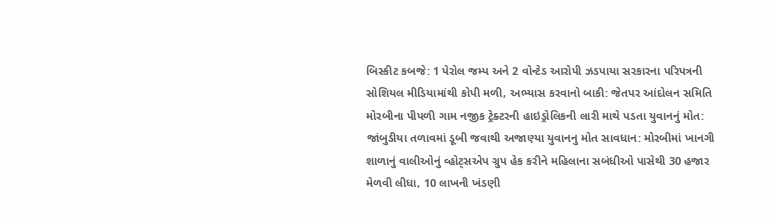બિસ્કીટ કબજે: 1 પેરોલ જમ્પ અને 2 વોન્ટેડ આરોપી ઝડપાયા સરકારના પરિપત્રની સોશિયલ મીડિયામાંથી કોપી મળી, અભ્યાસ કરવાનો બાકી: જેતપર આંદોલન સમિતિ મોરબીના પીપળી ગામ નજીક ટ્રેક્ટરની હાઇડ્રોલિકની લારી માથે પડતા યુવાનનું મોત: જાંબુડીયા તળાવમાં ડૂબી જવાથી અજાણ્યા યુવાનનુ મોત સાવધાન: મોરબીમાં ખાનગી શાળાનું વાલીઓનું વ્હોટ્સએપ ગ્રુપ હેક કરીને મહિલાના સબંધીઓ પાસેથી 30 હજાર મેળવી લીધા, 10 લાખની ખંડણી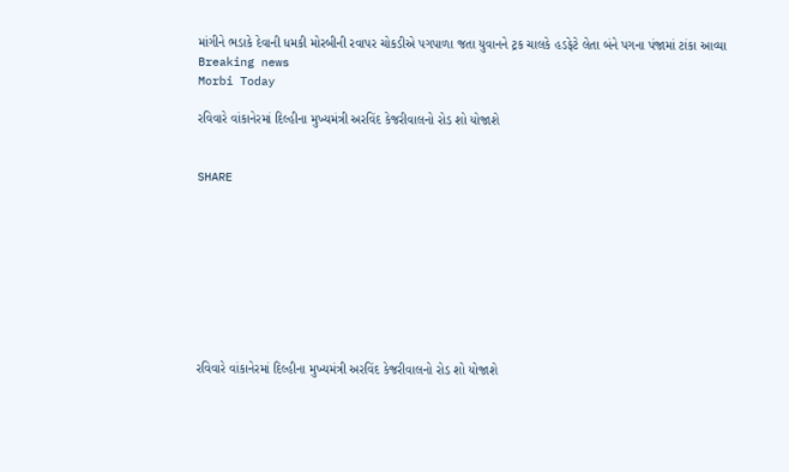માંગીને ભડાકે દેવાની ધમકી મોરબીની રવાપર ચોકડીએ પગપાળા જતા યુવાનને ટ્રક ચાલકે હડફેટે લેતા બંને પગના પંજામાં ટાંકા આવ્યા
Breaking news
Morbi Today

રવિવારે વાંકાનેરમાં દિલ્હીના મુખ્યમંત્રી અરવિંદ કેજરીવાલનો રોડ શો યોજાશે


SHARE









રવિવારે વાંકાનેરમાં દિલ્હીના મુખ્યમંત્રી અરવિંદ કેજરીવાલનો રોડ શો યોજાશે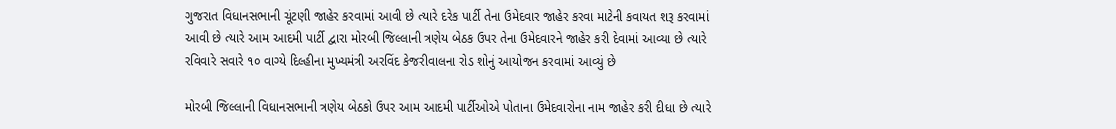ગુજરાત વિધાનસભાની ચૂંટણી જાહેર કરવામાં આવી છે ત્યારે દરેક પાર્ટી તેના ઉમેદવાર જાહેર કરવા માટેની કવાયત શરૂ કરવામાં આવી છે ત્યારે આમ આદમી પાર્ટી દ્વારા મોરબી જિલ્લાની ત્રણેય બેઠક ઉપર તેના ઉમેદવારને જાહેર કરી દેવામાં આવ્યા છે ત્યારે રવિવારે સવારે ૧૦ વાગ્યે દિલ્હીના મુખ્યમંત્રી અરવિંદ કેજરીવાલના રોડ શોનું આયોજન કરવામાં આવ્યું છે

મોરબી જિલ્લાની વિધાનસભાની ત્રણેય બેઠકો ઉપર આમ આદમી પાર્ટીઓએ પોતાના ઉમેદવારોના નામ જાહેર કરી દીધા છે ત્યારે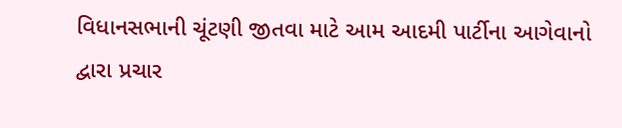વિધાનસભાની ચૂંટણી જીતવા માટે આમ આદમી પાર્ટીના આગેવાનો દ્વારા પ્રચાર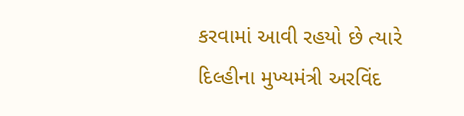કરવામાં આવી રહયો છે ત્યારે દિલ્હીના મુખ્યમંત્રી અરવિંદ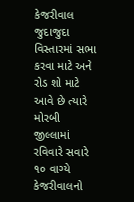કેજરીવાલ જુદાજુદા વિસ્તારમાં સભા કરવા માટે અને રોડ શો માટે આવે છે ત્યારે મોરબી જીલ્લામાં રવિવારે સવારે ૧૦ વાગ્યે કેજરીવાલનો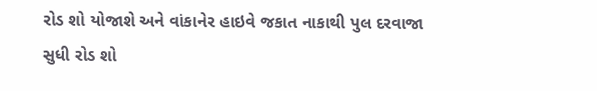રોડ શો યોજાશે અને વાંકાનેર હાઇવે જકાત નાકાથી પુલ દરવાજા સુધી રોડ શો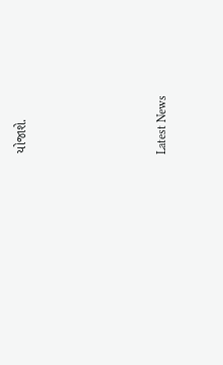યોજાશે.






Latest News